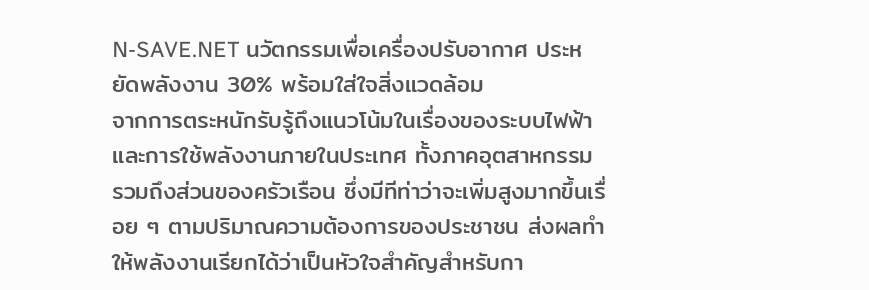N-SAVE.NET นวัตกรรมเพื่อเครื่องปรับอากาศ ประหยัดพลังงาน 30% พร้อมใส่ใจสิ่งแวดล้อม
จากการตระหนักรับรู้ถึงแนวโน้มในเรื่องของระบบไฟฟ้าและการใช้พลังงานภายในประเทศ ทั้งภาคอุตสาหกรรม รวมถึงส่วนของครัวเรือน ซึ่งมีทีท่าว่าจะเพิ่มสูงมากขึ้นเรื่อย ๆ ตามปริมาณความต้องการของประชาชน ส่งผลทำให้พลังงานเรียกได้ว่าเป็นหัวใจสำคัญสำหรับกา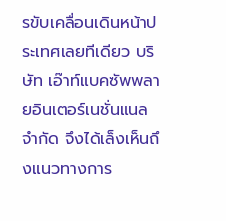รขับเคลื่อนเดินหน้าประเทศเลยทีเดียว บริษัท เอ๊าท์แบคซัพพลายอินเตอร์เนชั่นแนล จำกัด จึงได้เล็งเห็นถึงแนวทางการ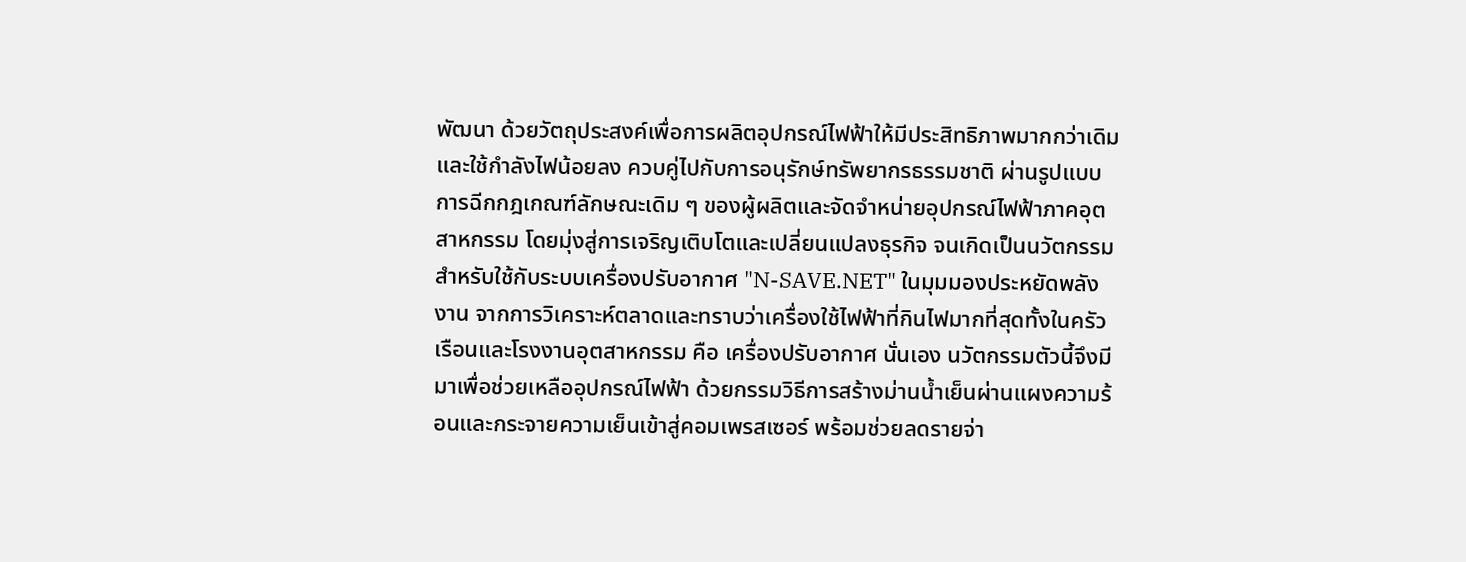พัฒนา ด้วยวัตถุประสงค์เพื่อการผลิตอุปกรณ์ไฟฟ้าให้มีประสิทธิภาพมากกว่าเดิมและใช้กำลังไฟน้อยลง ควบคู่ไปกับการอนุรักษ์ทรัพยากรธรรมชาติ ผ่านรูปแบบการฉีกกฎเกณฑ์ลักษณะเดิม ๆ ของผู้ผลิตและจัดจำหน่ายอุปกรณ์ไฟฟ้าภาคอุตสาหกรรม โดยมุ่งสู่การเจริญเติบโตและเปลี่ยนแปลงธุรกิจ จนเกิดเป็นนวัตกรรมสำหรับใช้กับระบบเครื่องปรับอากาศ "N-SAVE.NET" ในมุมมองประหยัดพลังงาน จากการวิเคราะห์ตลาดและทราบว่าเครื่องใช้ไฟฟ้าที่กินไฟมากที่สุดทั้งในครัวเรือนและโรงงานอุตสาหกรรม คือ เครื่องปรับอากาศ นั่นเอง นวัตกรรมตัวนี้จึงมีมาเพื่อช่วยเหลืออุปกรณ์ไฟฟ้า ด้วยกรรมวิธีการสร้างม่านน้ำเย็นผ่านแผงความร้อนและกระจายความเย็นเข้าสู่คอมเพรสเซอร์ พร้อมช่วยลดรายจ่า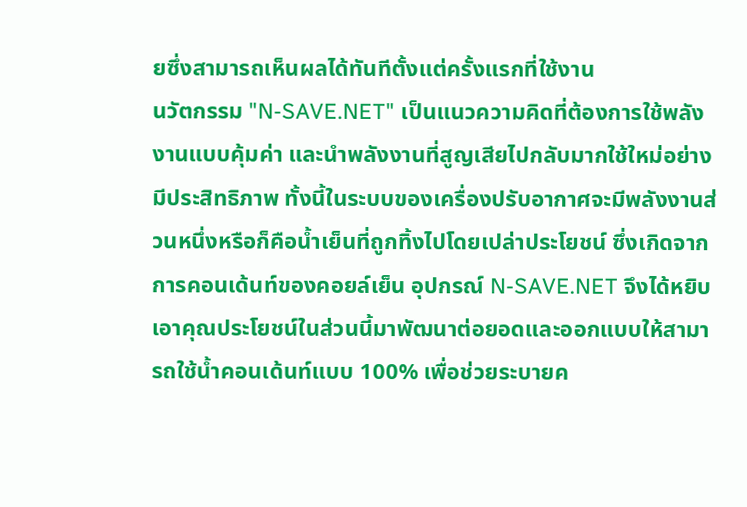ยซึ่งสามารถเห็นผลได้ทันทีตั้งแต่ครั้งแรกที่ใช้งาน
นวัตกรรม "N-SAVE.NET" เป็นแนวความคิดที่ต้องการใช้พลังงานแบบคุ้มค่า และนำพลังงานที่สูญเสียไปกลับมากใช้ใหม่อย่างมีประสิทธิภาพ ทั้งนี้ในระบบของเครื่องปรับอากาศจะมีพลังงานส่วนหนึ่งหรือก็คือน้ำเย็นที่ถูกทิ้งไปโดยเปล่าประโยชน์ ซึ่งเกิดจากการคอนเด้นท์ของคอยล์เย็น อุปกรณ์ N-SAVE.NET จึงได้หยิบเอาคุณประโยชน์ในส่วนนี้มาพัฒนาต่อยอดและออกแบบให้สามารถใช้น้ำคอนเด้นท์แบบ 100% เพื่อช่วยระบายค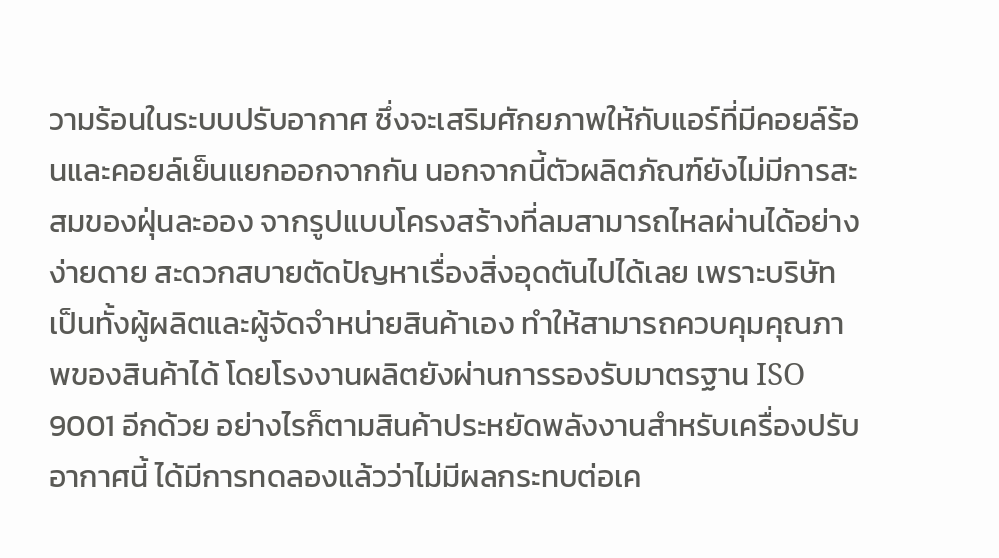วามร้อนในระบบปรับอากาศ ซึ่งจะเสริมศักยภาพให้กับแอร์ที่มีคอยล์ร้อนและคอยล์เย็นแยกออกจากกัน นอกจากนี้ตัวผลิตภัณฑ์ยังไม่มีการสะสมของฝุ่นละออง จากรูปแบบโครงสร้างที่ลมสามารถไหลผ่านได้อย่างง่ายดาย สะดวกสบายตัดปัญหาเรื่องสิ่งอุดตันไปได้เลย เพราะบริษัทเป็นทั้งผู้ผลิตและผู้จัดจำหน่ายสินค้าเอง ทำให้สามารถควบคุมคุณภาพของสินค้าได้ โดยโรงงานผลิตยังผ่านการรองรับมาตรฐาน ISO 9001 อีกด้วย อย่างไรก็ตามสินค้าประหยัดพลังงานสำหรับเครื่องปรับอากาศนี้ ได้มีการทดลองแล้วว่าไม่มีผลกระทบต่อเค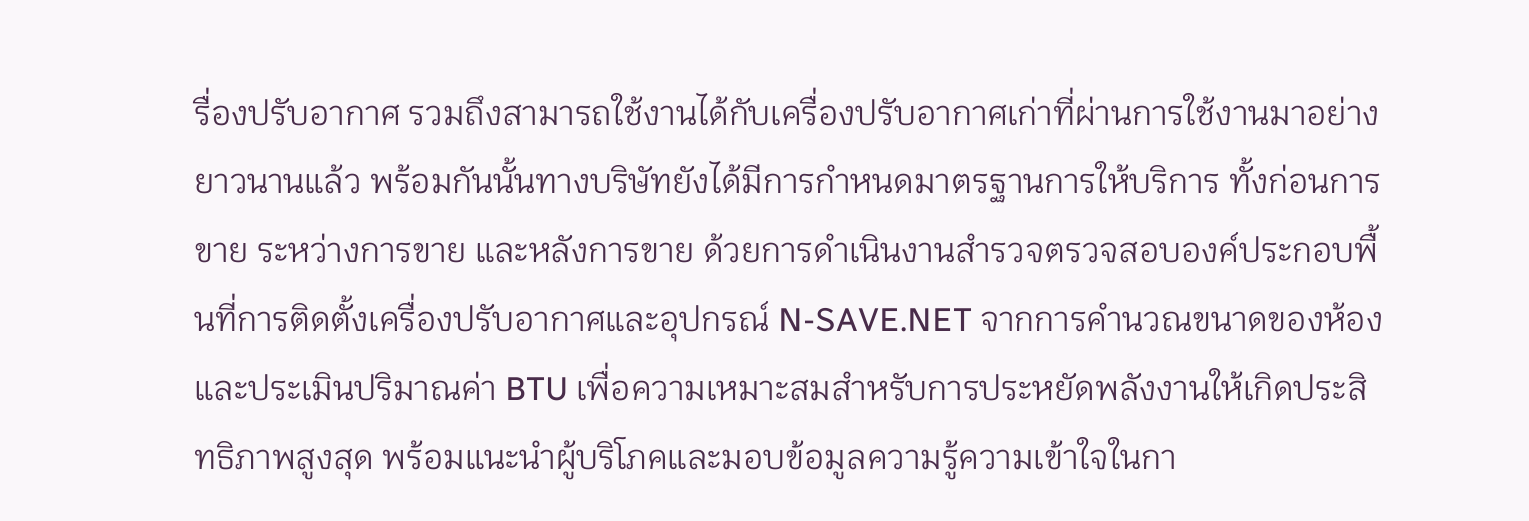รื่องปรับอากาศ รวมถึงสามารถใช้งานได้กับเครื่องปรับอากาศเก่าที่ผ่านการใช้งานมาอย่างยาวนานแล้ว พร้อมกันนั้นทางบริษัทยังได้มีการกำหนดมาตรฐานการให้บริการ ทั้งก่อนการขาย ระหว่างการขาย และหลังการขาย ด้วยการดำเนินงานสำรวจตรวจสอบองค์ประกอบพื้นที่การติดตั้งเครื่องปรับอากาศและอุปกรณ์ N-SAVE.NET จากการคำนวณขนาดของห้อง และประเมินปริมาณค่า BTU เพื่อความเหมาะสมสำหรับการประหยัดพลังงานให้เกิดประสิทธิภาพสูงสุด พร้อมแนะนำผู้บริโภคและมอบข้อมูลความรู้ความเข้าใจในกา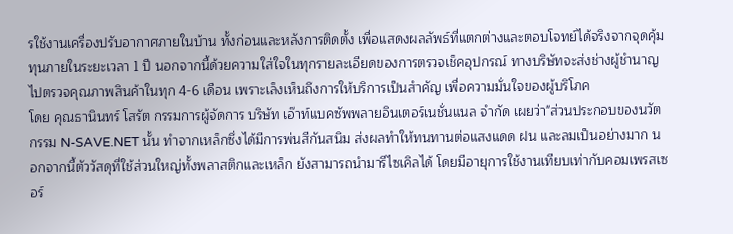รใช้งานเครื่องปรับอากาศภายในบ้าน ทั้งก่อนและหลังการติดตั้ง เพื่อแสดงผลลัพธ์ที่แตกต่างและตอบโจทย์ได้จริงจากจุดคุ้มทุนภายในระยะเวลา 1 ปี นอกจากนี้ด้วยความใส่ใจในทุกรายละเอียดของการตรวจเช็คอุปกรณ์ ทางบริษัทจะส่งช่างผู้ชำนาญไปตรวจคุณภาพสินค้าในทุก 4-6 เดือน เพราะเล็งเห็นถึงการให้บริการเป็นสำคัญ เพื่อความมั่นใจของผู้บริโภค
โดย คุณธานินทร์ โสรัต กรรมการผู้จัดการ บริษัท เอ๊าท์แบคซัพพลายอินเตอร์เนชั่นแนล จำกัด เผยว่า"ส่วนประกอบของนวัตกรรม N-SAVE.NET นั้น ทำจากเหล็กซึ่งได้มีการพ่นสีกันสนิม ส่งผลทำให้ทนทานต่อแสงแดด ฝน และลมเป็นอย่างมาก นอกจากนี้ตัววัสดุที่ใช้ส่วนใหญ่ทั้งพลาสติกและเหล็ก ยังสามารถนำมารีไซเคิลได้ โดยมีอายุการใช้งานเทียบเท่ากับคอมเพรสเซอร์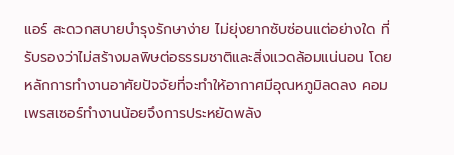แอร์ สะดวกสบายบำรุงรักษาง่าย ไม่ยุ่งยากซับซ่อนแต่อย่างใด ที่รับรองว่าไม่สร้างมลพิษต่อธรรมชาติและสิ่งแวดล้อมแน่นอน โดยหลักการทำงานอาศัยปัจจัยที่จะทำให้อากาศมีอุณหภูมิลดลง คอมเพรสเซอร์ทำงานน้อยจึงการประหยัดพลัง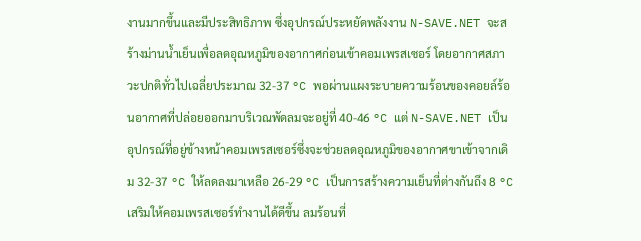งานมากขึ้นและมีประสิทธิภาพ ซึ่งอุปกรณ์ประหยัดพลังงาน N-SAVE.NET จะสร้างม่านน้ำเย็นเพื่อลดอุณหภูมิของอากาศก่อนเข้าคอมเพรสเซอร์ โดยอากาศสภาวะปกติทั่วไปเฉลี่ยประมาณ 32-37 °C พอผ่านแผงระบายความร้อนของคอยล์ร้อนอากาศที่ปล่อยออกมาบริเวณพัดลมจะอยู่ที่ 40-46 °C แต่ N-SAVE.NET เป็นอุปกรณ์ที่อยู่ข้างหน้าคอมเพรสเซอร์ซึ่งจะช่วยลดอุณหภูมิของอากาศขาเข้าจากเดิม 32-37 °C ให้ลดลงมาเหลือ 26-29 °C เป็นการสร้างความเย็นที่ต่างกันถึง 8 °C เสริมให้คอมเพรสเซอร์ทำงานได้ดีขึ้น ลมร้อนที่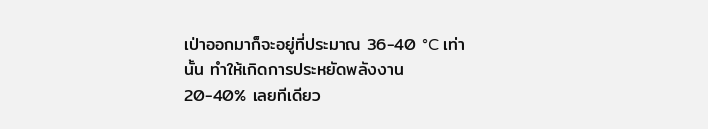เป่าออกมาก็จะอยู่ที่ประมาณ 36-40 °C เท่านั้น ทำให้เกิดการประหยัดพลังงาน 20-40% เลยทีเดียว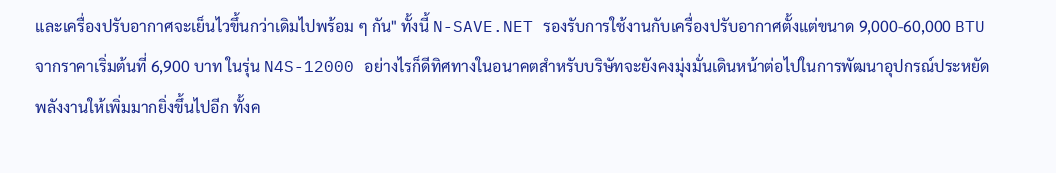และเครื่องปรับอากาศจะเย็นไวขึ้นกว่าเดิมไปพร้อม ๆ กัน" ทั้งนี้ N-SAVE.NET รองรับการใช้งานกับเครื่องปรับอากาศตั้งแต่ขนาด 9,000-60,000 BTU จากราคาเริ่มต้นที่ 6,900 บาท ในรุ่น N4S-12000 อย่างไรก็ดีทิศทางในอนาคตสำหรับบริษัทจะยังคงมุ่งมั่นเดินหน้าต่อไปในการพัฒนาอุปกรณ์ประหยัดพลังงานให้เพิ่มมากยิ่งขึ้นไปอีก ทั้งค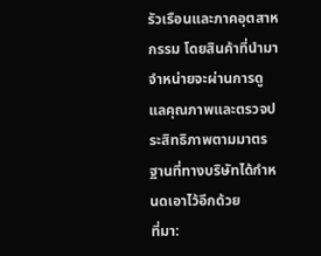รัวเรือนและภาคอุตสาหกรรม โดยสินค้าที่นำมาจำหน่ายจะผ่านการดูแลคุณภาพและตรวจประสิทธิภาพตามมาตรฐานที่ทางบริษัทได้กำหนดเอาไว้อีกด้วย
ที่มา: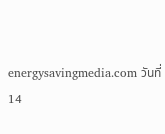energysavingmedia.com วันที่ 14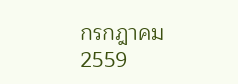กรกฎาคม 2559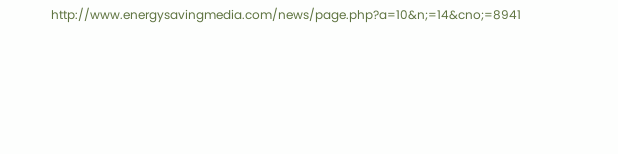http://www.energysavingmedia.com/news/page.php?a=10&n;=14&cno;=8941